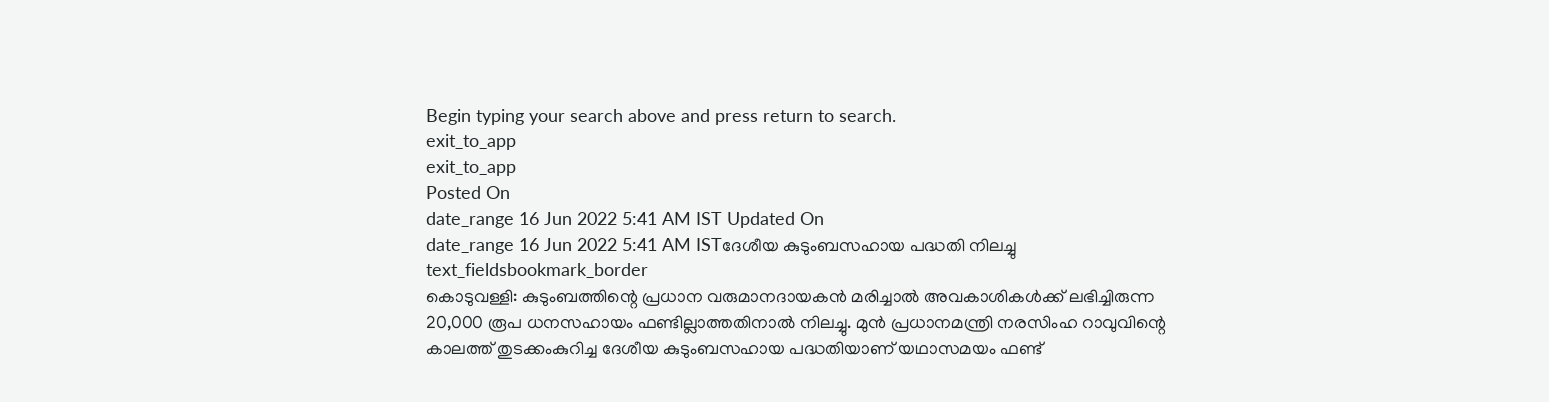Begin typing your search above and press return to search.
exit_to_app
exit_to_app
Posted On
date_range 16 Jun 2022 5:41 AM IST Updated On
date_range 16 Jun 2022 5:41 AM ISTദേശീയ കുടുംബസഹായ പദ്ധതി നിലച്ചു
text_fieldsbookmark_border
കൊടുവള്ളി: കുടുംബത്തിന്റെ പ്രധാന വരുമാനദായകൻ മരിച്ചാൽ അവകാശികൾക്ക് ലഭിച്ചിരുന്ന 20,000 രൂപ ധനസഹായം ഫണ്ടില്ലാത്തതിനാൽ നിലച്ചു. മുൻ പ്രധാനമന്ത്രി നരസിംഹ റാവുവിന്റെ കാലത്ത് തുടക്കംകുറിച്ച ദേശീയ കുടുംബസഹായ പദ്ധതിയാണ് യഥാസമയം ഫണ്ട്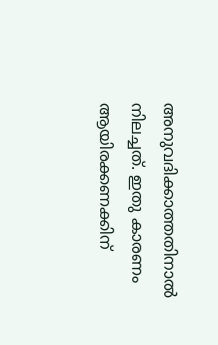അനുവദിക്കാത്തതിനാൽ നിലച്ചത്. ഇതു കാരണം ആയിരക്കണക്കിന്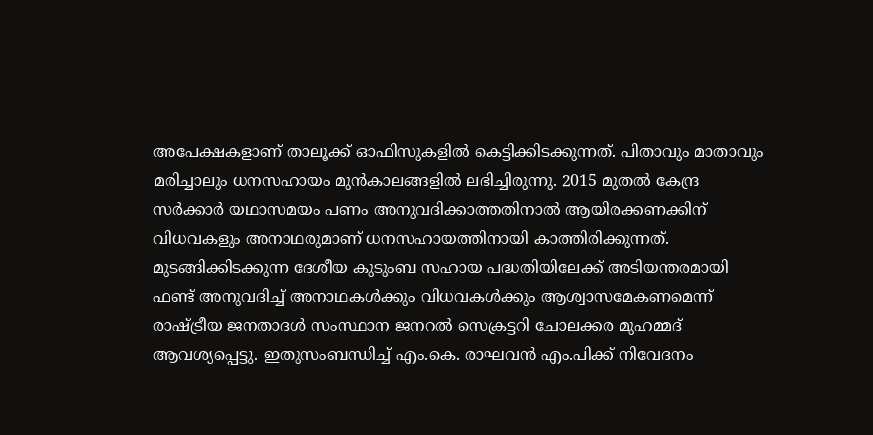അപേക്ഷകളാണ് താലൂക്ക് ഓഫിസുകളിൽ കെട്ടിക്കിടക്കുന്നത്. പിതാവും മാതാവും മരിച്ചാലും ധനസഹായം മുൻകാലങ്ങളിൽ ലഭിച്ചിരുന്നു. 2015 മുതൽ കേന്ദ്ര സർക്കാർ യഥാസമയം പണം അനുവദിക്കാത്തതിനാൽ ആയിരക്കണക്കിന് വിധവകളും അനാഥരുമാണ് ധനസഹായത്തിനായി കാത്തിരിക്കുന്നത്. മുടങ്ങിക്കിടക്കുന്ന ദേശീയ കുടുംബ സഹായ പദ്ധതിയിലേക്ക് അടിയന്തരമായി ഫണ്ട് അനുവദിച്ച് അനാഥകൾക്കും വിധവകൾക്കും ആശ്വാസമേകണമെന്ന് രാഷ്ട്രീയ ജനതാദൾ സംസ്ഥാന ജനറൽ സെക്രട്ടറി ചോലക്കര മുഹമ്മദ് ആവശ്യപ്പെട്ടു. ഇതുസംബന്ധിച്ച് എം.കെ. രാഘവൻ എം.പിക്ക് നിവേദനം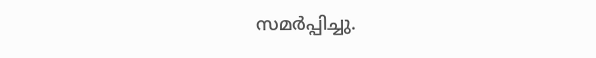സമർപ്പിച്ചു.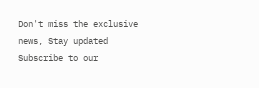Don't miss the exclusive news, Stay updated
Subscribe to our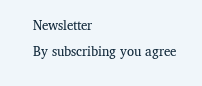Newsletter
By subscribing you agree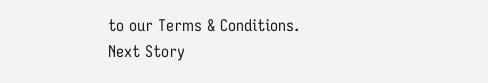to our Terms & Conditions.
Next Story